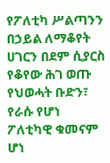የፖለቲካ ሥልጣንን በኃይል ለማቆየት ሀገርን በደም ሲያርስ የቆየው ሕገ ወጡ የህወሓት ቡድን፣ የራሱ የሆነ ፖለቲካዊ ቁመናም ሆነ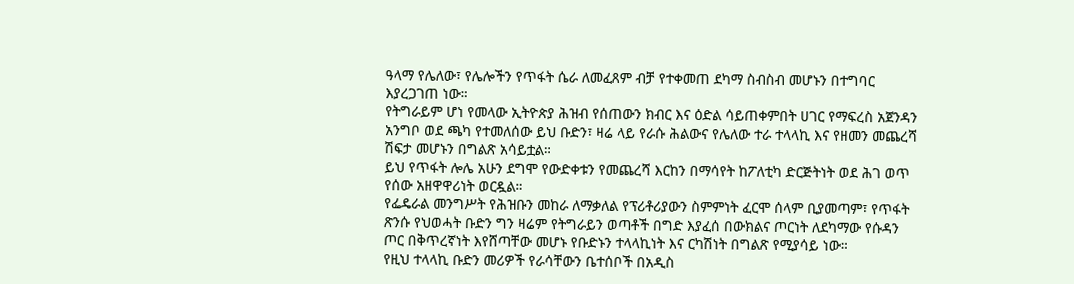ዓላማ የሌለው፣ የሌሎችን የጥፋት ሴራ ለመፈጸም ብቻ የተቀመጠ ደካማ ስብስብ መሆኑን በተግባር እያረጋገጠ ነው።
የትግራይም ሆነ የመላው ኢትዮጵያ ሕዝብ የሰጠውን ክብር እና ዕድል ሳይጠቀምበት ሀገር የማፍረስ አጀንዳን አንግቦ ወደ ጫካ የተመለሰው ይህ ቡድን፣ ዛሬ ላይ የራሱ ሕልውና የሌለው ተራ ተላላኪ እና የዘመን መጨረሻ ሽፍታ መሆኑን በግልጽ አሳይቷል።
ይህ የጥፋት ሎሌ አሁን ደግሞ የውድቀቱን የመጨረሻ እርከን በማሳየት ከፖለቲካ ድርጅትነት ወደ ሕገ ወጥ የሰው አዘዋዋሪነት ወርዷል።
የፌዴራል መንግሥት የሕዝቡን መከራ ለማቃለል የፕሪቶሪያውን ስምምነት ፈርሞ ሰላም ቢያመጣም፣ የጥፋት ጽንሱ የህወሓት ቡድን ግን ዛሬም የትግራይን ወጣቶች በግድ እያፈሰ በውክልና ጦርነት ለደካማው የሱዳን ጦር በቅጥረኛነት እየሸጣቸው መሆኑ የቡድኑን ተላላኪነት እና ርካሽነት በግልጽ የሚያሳይ ነው።
የዚህ ተላላኪ ቡድን መሪዎች የራሳቸውን ቤተሰቦች በአዲስ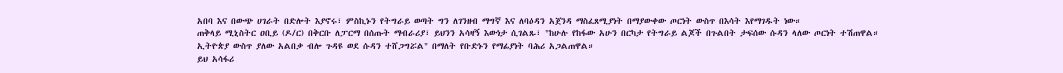አበባ እና በውጭ ሀገራት በድሎት እያኖሩ፣ ምስኪኑን የትግራይ ወጣት ግን ለገንዘብ ማግኛ እና ለባዕዳን አጀንዳ ማስፈጸሚያነት በማያውቀው ጦርነት ውስጥ በእሳት እየማገዱት ነው።
ጠቅላይ ሚኒስትር ዐቢይ (ዶ/ር) በቅርቡ ለፓርማ በሰጡት ማብራሪያ፣ ይህንን አሳዛኝ እውነታ ሲገልጹ፣ "ከሁሉ የከፋው አሁን በርካታ የትግራይ ልጆች በጉልበት ታፍሰው ሱዳን ላለው ጦርነት ተሽጠዋል። ኢትዮጵያ ውስጥ ያለው አልበቃ ብሎ ጉዳዩ ወደ ሱዳን ተሸጋግሯል" በማለት የቡድኑን የማፊያነት ባሕሪ አጋልጠዋል።
ይህ አሳፋሪ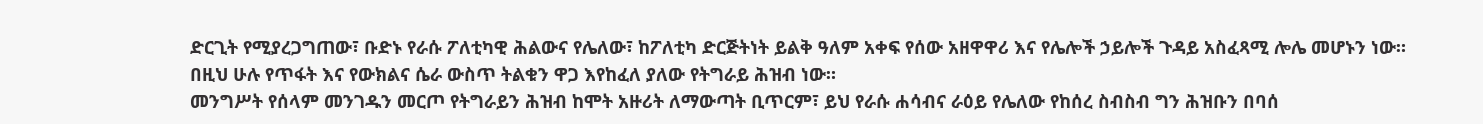ድርጊት የሚያረጋግጠው፣ ቡድኑ የራሱ ፖለቲካዊ ሕልውና የሌለው፣ ከፖለቲካ ድርጅትነት ይልቅ ዓለም አቀፍ የሰው አዘዋዋሪ እና የሌሎች ኃይሎች ጉዳይ አስፈጻሚ ሎሌ መሆኑን ነው።
በዚህ ሁሉ የጥፋት እና የውክልና ሴራ ውስጥ ትልቁን ዋጋ እየከፈለ ያለው የትግራይ ሕዝብ ነው።
መንግሥት የሰላም መንገዱን መርጦ የትግራይን ሕዝብ ከሞት አዙሪት ለማውጣት ቢጥርም፣ ይህ የራሱ ሐሳብና ራዕይ የሌለው የከሰረ ስብስብ ግን ሕዝቡን በባሰ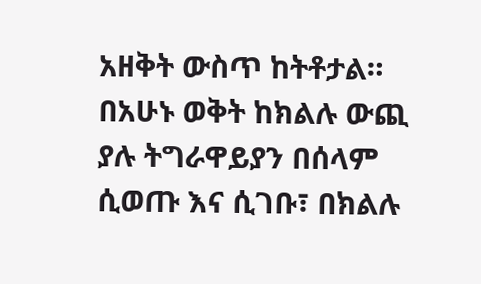አዘቅት ውስጥ ከትቶታል።
በአሁኑ ወቅት ከክልሉ ውጪ ያሉ ትግራዋይያን በሰላም ሲወጡ እና ሲገቡ፣ በክልሉ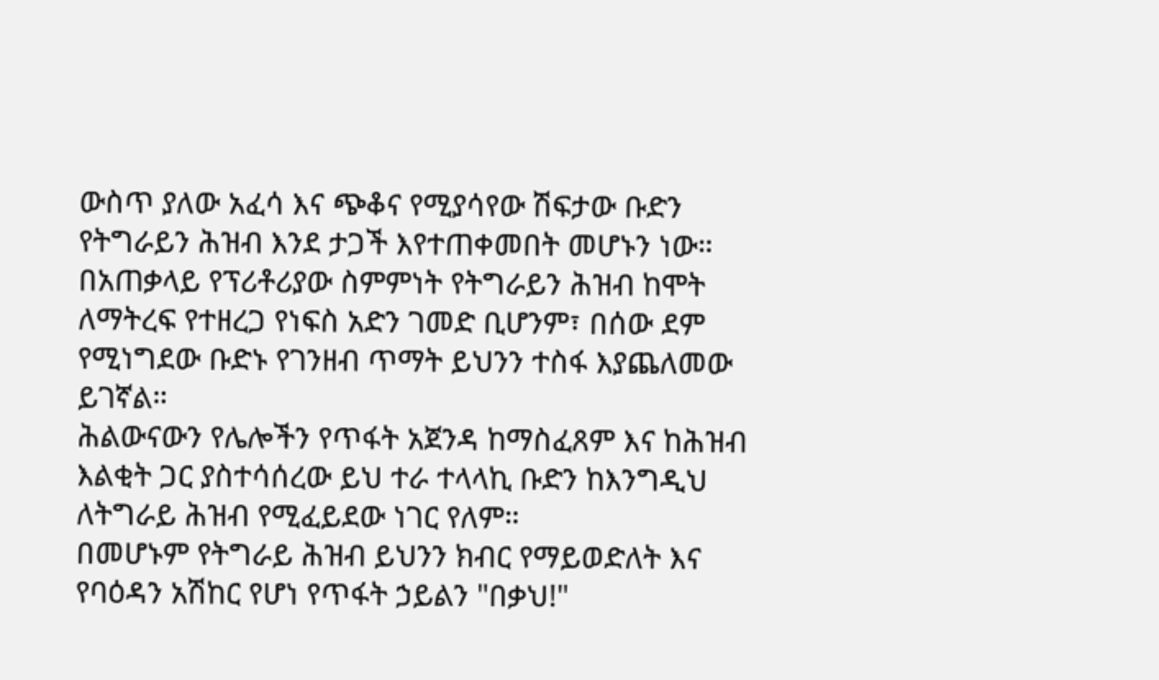ውስጥ ያለው አፈሳ እና ጭቆና የሚያሳየው ሽፍታው ቡድን የትግራይን ሕዝብ እንደ ታጋች እየተጠቀመበት መሆኑን ነው።
በአጠቃላይ የፕሪቶሪያው ስምምነት የትግራይን ሕዝብ ከሞት ለማትረፍ የተዘረጋ የነፍስ አድን ገመድ ቢሆንም፣ በሰው ደም የሚነግደው ቡድኑ የገንዘብ ጥማት ይህንን ተስፋ እያጨለመው ይገኛል።
ሕልውናውን የሌሎችን የጥፋት አጀንዳ ከማስፈጸም እና ከሕዝብ እልቂት ጋር ያስተሳሰረው ይህ ተራ ተላላኪ ቡድን ከእንግዲህ ለትግራይ ሕዝብ የሚፈይደው ነገር የለም።
በመሆኑም የትግራይ ሕዝብ ይህንን ክብር የማይወድለት እና የባዕዳን አሽከር የሆነ የጥፋት ኃይልን "በቃህ!"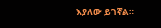እያለው ይገኛል።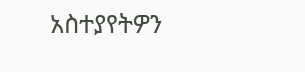አስተያየትዎን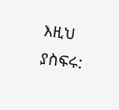እዚህ ያስፍሩ: